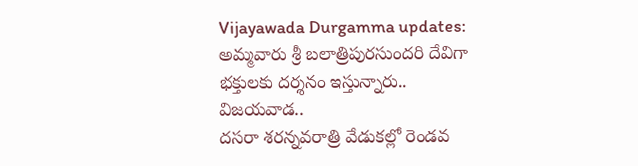Vijayawada Durgamma updates: అమ్మవారు శ్రీ బలాత్రిపురసుందరి దేవిగా భక్తులకు దర్శనం ఇస్తున్నారు..
విజయవాడ..
దసరా శరన్నవరాత్రి వేడుకల్లో రెండవ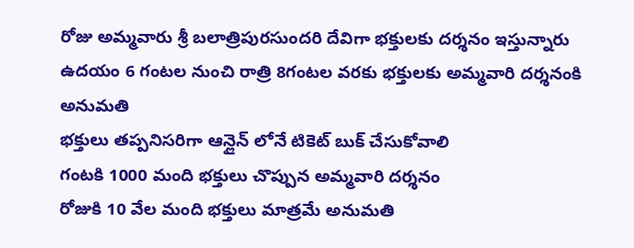రోజు అమ్మవారు శ్రీ బలాత్రిపురసుందరి దేవిగా భక్తులకు దర్శనం ఇస్తున్నారు
ఉదయం 6 గంటల నుంచి రాత్రి 8గంటల వరకు భక్తులకు అమ్మవారి దర్శనంకి అనుమతి
భక్తులు తప్పనిసరిగా ఆన్లైన్ లోనే టికెట్ బుక్ చేసుకోవాలి
గంటకి 1000 మంది భక్తులు చొప్పున అమ్మవారి దర్శనం
రోజుకి 10 వేల మంది భక్తులు మాత్రమే అనుమతి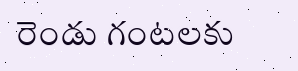రెండు గంటలకు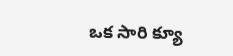ఒక సారి క్యూ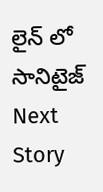లైన్ లో సానిటైజ్
Next Story